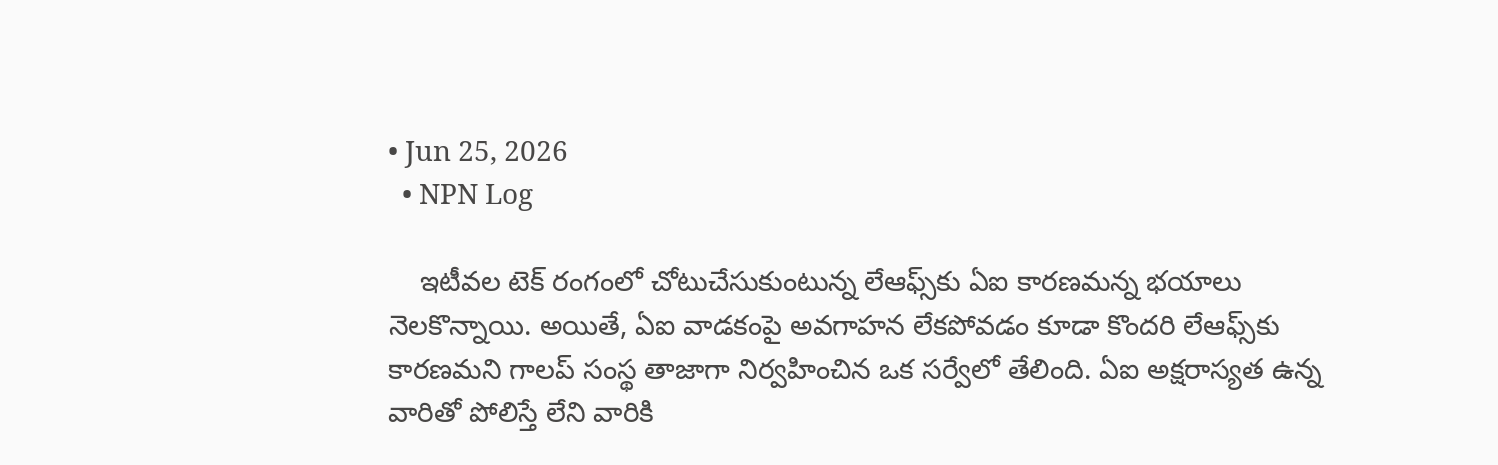• Jun 25, 2026
  • NPN Log

    ఇటీవల టెక్ రంగంలో చోటుచేసుకుంటున్న లేఆఫ్స్‌‌కు ఏఐ కారణమన్న భయాలు నెలకొన్నాయి. అయితే, ఏఐ వాడకంపై అవగాహన లేకపోవడం కూడా కొందరి లేఆఫ్స్‌కు కారణమని గాలప్ సంస్థ తాజాగా నిర్వహించిన ఒక సర్వేలో తేలింది. ఏఐ అక్షరాస్యత ఉన్న వారితో పోలిస్తే లేని వారికి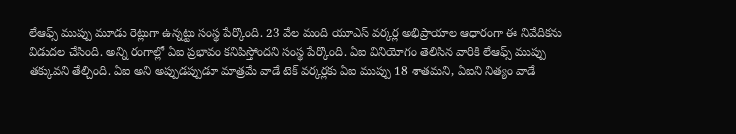లేఆఫ్స్‌ ముప్పు మూడు రెట్లుగా ఉన్నట్టు సంస్థ పేర్కొంది. 23 వేల మంది యూఎస్ వర్కర్ల అభిప్రాయాల ఆధారంగా ఈ నివేదికను విడుదల చేసింది. అన్ని రంగాల్లో ఏఐ ప్రభావం కనిపిస్తోందని సంస్థ పేర్కొంది. ఏఐ వినియోగం తెలిసిన వారికి లేఆఫ్స్ ముప్పు తక్కువని తేల్చింది. ఏఐ అని అప్పుడప్పుడూ మాత్రమే వాడే టెక్ వర్కర్లకు ఏఐ ముప్పు 18 శాతమని, ఏఐని నిత్యం వాడే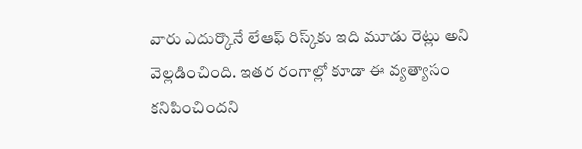వారు ఎదుర్కొనే లేఆఫ్ రిస్క్‌కు ఇది మూడు రెట్లు అని వెల్లడించింది. ఇతర రంగాల్లో కూడా ఈ వ్యత్యాసం కనిపించిందని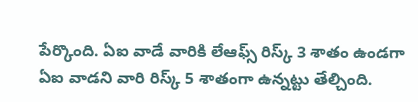పేర్కొంది. ఏఐ వాడే వారికి లేఆఫ్స్ రిస్క్ 3 శాతం ఉండగా ఏఐ వాడని వారి రిస్క్ 5 శాతంగా ఉన్నట్టు తేల్చింది.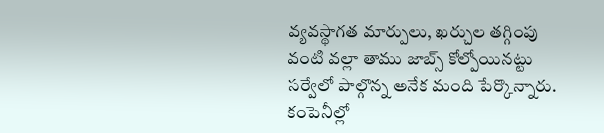వ్యవస్థాగత మార్పులు, ఖర్చుల తగ్గింపు వంటి వల్లా తాము జాబ్స్ కోల్పోయినట్టు సర్వేలో పాల్గొన్న అనేక మంది పేర్కొన్నారు. కంపెనీల్లో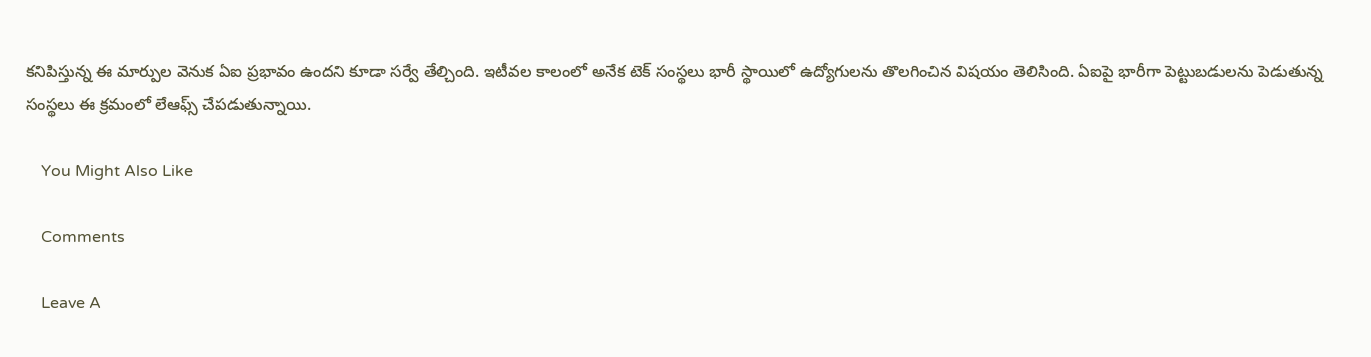కనిపిస్తున్న ఈ మార్పుల వెనుక ఏఐ ప్రభావం ఉందని కూడా సర్వే తేల్చింది. ఇటీవల కాలంలో అనేక టెక్ సంస్థలు భారీ స్థాయిలో ఉద్యోగులను తొలగించిన విషయం తెలిసింది. ఏఐపై భారీగా పెట్టుబడులను పెడుతున్న సంస్థలు ఈ క్రమంలో లేఆఫ్స్‌ చేపడుతున్నాయి.

    You Might Also Like

    Comments

    Leave A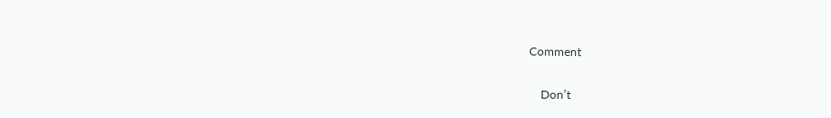Comment

    Don’t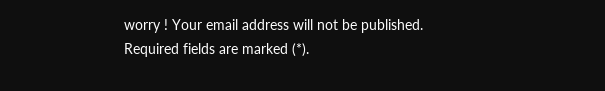worry ! Your email address will not be published. Required fields are marked (*).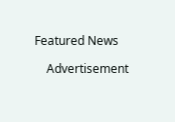Featured News

    Advertisement